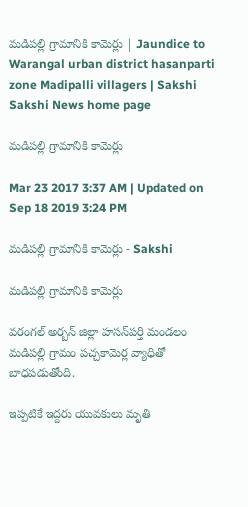మడిపల్లి గ్రామానికి కామెర్లు | Jaundice to Warangal urban district hasanparti zone Madipalli villagers | Sakshi
Sakshi News home page

మడిపల్లి గ్రామానికి కామెర్లు

Mar 23 2017 3:37 AM | Updated on Sep 18 2019 3:24 PM

మడిపల్లి గ్రామానికి కామెర్లు - Sakshi

మడిపల్లి గ్రామానికి కామెర్లు

వరంగల్‌ అర్బన్‌ జిల్లా హసన్‌పర్తి మండలం మడిపల్లి గ్రామం పచ్చకామెర్ల వ్యాధితో బాధపడుతోంది.

ఇప్పటికే ఇద్దరు యువకులు మృతి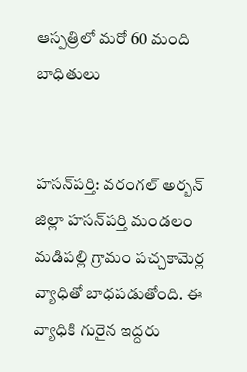ఆస్పత్రిలో మరో 60 మంది బాధితులు


హసన్‌పర్తి: వరంగల్‌ అర్బన్‌ జిల్లా హసన్‌పర్తి మండలం మడిపల్లి గ్రామం పచ్చకామెర్ల వ్యాధితో బాధపడుతోంది. ఈ వ్యాధికి గురైన ఇద్దరు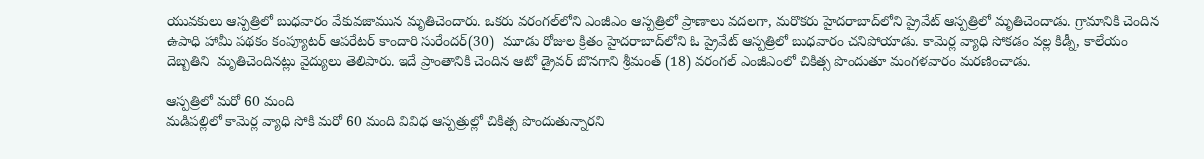యువకులు ఆస్పత్రిలో బుధవారం వేకువజామున మృతిచెందారు. ఒకరు వరంగల్‌లోని ఎంజీఎం ఆస్పత్రిలో ప్రాణాలు వదలగా, మరొకరు హైదరాబాద్‌లోని ప్రైవేట్‌ ఆస్పత్రిలో మృతిచెందాడు. గ్రామానికి చెందిన ఉపాధి హామీ పథకం కంప్యూటర్‌ ఆపరేటర్‌ కాందారి సురేందర్‌(30)  మూడు రోజుల క్రితం హైదరాబాద్‌లోని ఓ ప్రైవేట్‌ ఆస్పత్రిలో బుధవారం చనిపోయాడు. కామెర్ల వ్యాధి సోకడం వల్ల కిడ్నీ, కాలేయం దెబ్బతిని  మృతిచెందినట్లు వైద్యులు తెలిపారు. ఇదే ప్రాంతానికి చెందిన ఆటో డ్రైవర్‌ బొనగాని శ్రీమంత్‌ (18) వరంగల్‌ ఎంజీఎంలో చికిత్స పొందుతూ మంగళవారం మరణించాడు.

ఆస్పత్రిలో మరో 60 మంది
మడిపల్లిలో కామెర్ల వ్యాధి సోకి మరో 60 మంది వివిధ ఆస్పత్రుల్లో చికిత్స పొందుతున్నారని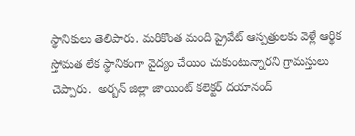స్థానికులు తెలిపారు. మరికొంత మంది ప్రైవేట్‌ ఆస్పత్రులకు వెళ్లే ఆర్థిక స్తోమత లేక స్థానికంగా వైద్యం చేయిం చుకుంటున్నారని గ్రామస్తులు చెప్పారు.  అర్బన్‌ జిల్లా జాయింట్‌ కలెక్టర్‌ దయానంద్‌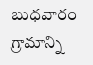బుధవారం గ్రామాన్ని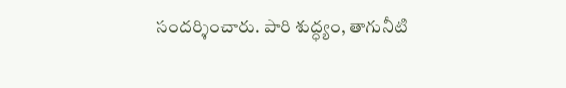సందర్శించారు. పారి శుద్ధ్యం, తాగునీటి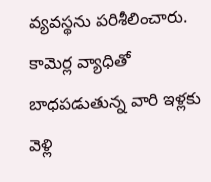వ్యవస్థను పరిశీలించారు. కామెర్ల వ్యాధితో బాధపడుతున్న వారి ఇళ్లకు వెళ్లి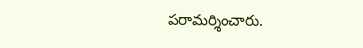పరామర్శించారు.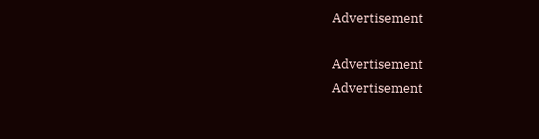Advertisement

Advertisement
Advertisement